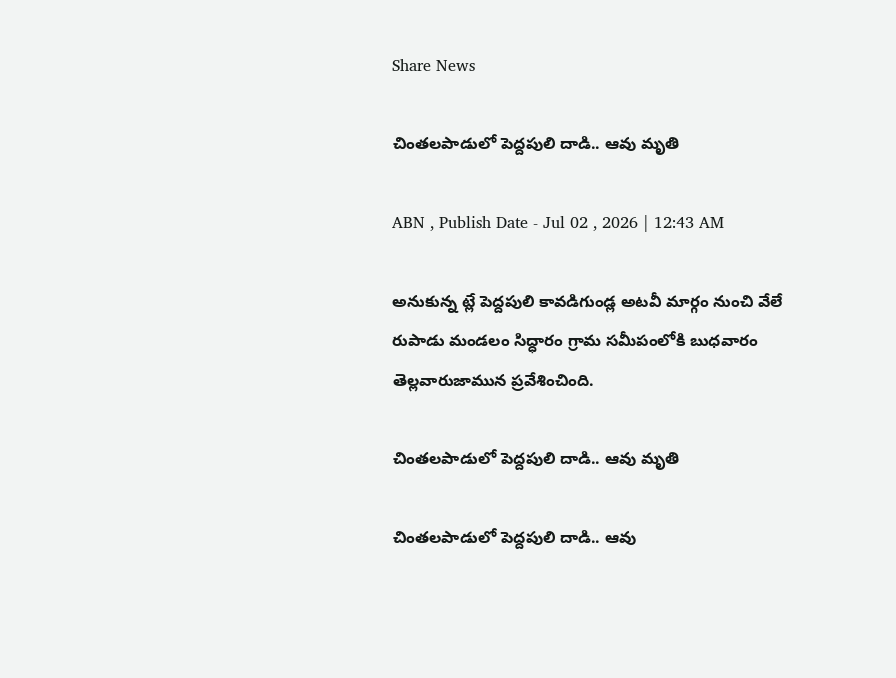Share News

చింతలపాడులో పెద్దపులి దాడి.. ఆవు మృతి

ABN , Publish Date - Jul 02 , 2026 | 12:43 AM

అనుకున్న ట్లే పెద్దపులి కావడిగుండ్ల అటవీ మార్గం నుంచి వేలే రుపాడు మండలం సిద్ధారం గ్రామ సమీపంలోకి బుధవారం తెల్లవారుజామున ప్రవేశించింది.

చింతలపాడులో పెద్దపులి దాడి.. ఆవు మృతి

చింతలపాడులో పెద్దపులి దాడి.. ఆవు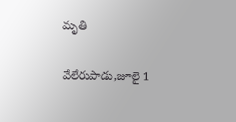మృతి

వేలేరుపాడు,జూలై 1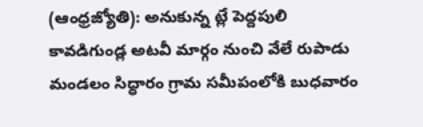(ఆంధ్రజ్యోతి): అనుకున్న ట్లే పెద్దపులి కావడిగుండ్ల అటవీ మార్గం నుంచి వేలే రుపాడు మండలం సిద్ధారం గ్రామ సమీపంలోకి బుధవారం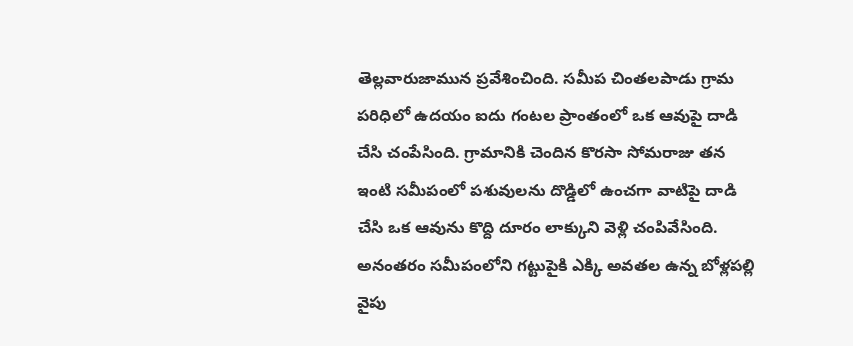తెల్లవారుజామున ప్రవేశించింది. సమీప చింతలపాడు గ్రామ పరిధిలో ఉదయం ఐదు గంటల ప్రాంతంలో ఒక ఆవుపై దాడి చేసి చంపేసింది. గ్రామానికి చెందిన కొరసా సోమరాజు తన ఇంటి సమీపంలో పశువులను దొడ్డిలో ఉంచగా వాటిపై దాడి చేసి ఒక ఆవును కొద్ది దూరం లాక్కుని వెళ్లి చంపివేసింది. అనంతరం సమీపంలోని గట్టుపైకి ఎక్కి అవతల ఉన్న బోళ్లపల్లి వైపు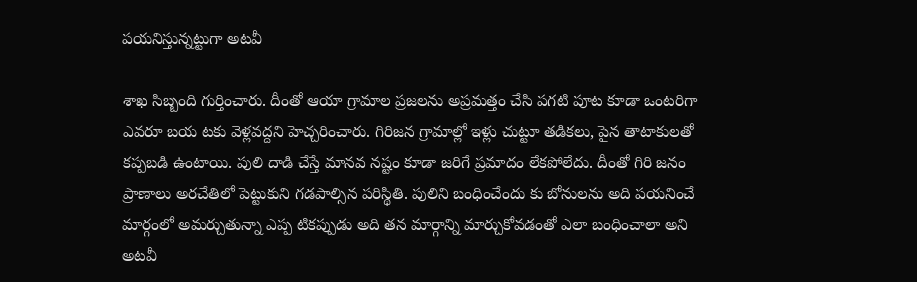పయనిస్తున్నట్టుగా అటవీ

శాఖ సిబ్బంది గుర్తించారు. దీంతో ఆయా గ్రామాల ప్రజలను అప్రమత్తం చేసి పగటి పూట కూడా ఒంటరిగా ఎవరూ బయ టకు వెళ్లవద్దని హెచ్చరించారు. గిరిజన గ్రామాల్లో ఇళ్లు చుట్టూ తడికలు, పైన తాటాకులతో కప్పబడి ఉంటాయి. పులి దాడి చేస్తే మానవ నష్టం కూడా జరిగే ప్రమాదం లేకపోలేదు. దీంతో గిరి జనం ప్రాణాలు అరచేతిలో పెట్టుకుని గడపాల్సిన పరిస్థితి. పులిని బంధించేందు కు బోనులను అది పయనించే మార్గంలో అమర్చుతున్నా ఎప్ప టికప్పుడు అది తన మార్గాన్ని మార్చుకోవడంతో ఎలా బంధించాలా అని అటవీ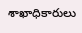శాఖాధికారులు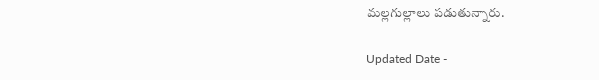మల్లగుల్లాలు పడుతున్నారు.

Updated Date -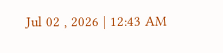Jul 02 , 2026 | 12:43 AM